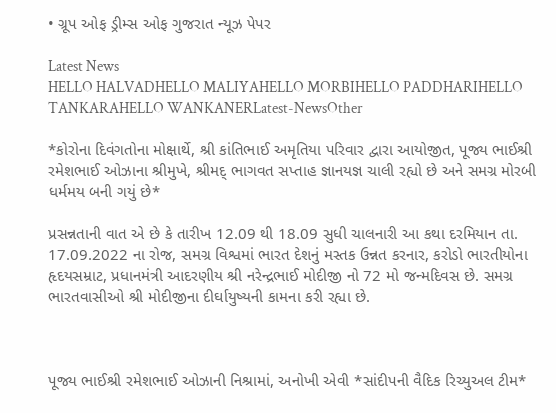• ગ્રૂપ ઓફ ડ્રીમ્સ ઓફ ગુજરાત ન્યૂઝ પેપર

Latest News
HELLO HALVADHELLO MALIYAHELLO MORBIHELLO PADDHARIHELLO TANKARAHELLO WANKANERLatest-NewsOther

*કોરોના દિવંગતોના મોક્ષાર્થે, શ્રી કાંતિભાઈ અમૃતિયા પરિવાર દ્વારા આયોજીત, પૂજ્ય ભાઈશ્રી રમેશભાઈ ઓઝાના શ્રીમુખે, શ્રીમદ્ ભાગવત સપ્તાહ જ્ઞાનયજ્ઞ ચાલી રહ્યો છે અને સમગ્ર મોરબી ધર્મમય બની ગયું છે*

પ્રસન્નતાની વાત એ છે કે તારીખ 12.09 થી 18.09 સુધી ચાલનારી આ કથા દરમિયાન તા. 17.09.2022 ના રોજ, સમગ્ર વિશ્વમાં ભારત દેશનું મસ્તક ઉન્નત કરનાર, કરોડો ભારતીયોના હૃદયસમ્રાટ, પ્રધાનમંત્રી આદરણીય શ્રી નરેન્દ્રભાઈ મોદીજી નો 72 મો જન્મદિવસ છે. સમગ્ર ભારતવાસીઓ શ્રી મોદીજીના દીર્ઘાયુષ્યની કામના કરી રહ્યા છે.



પૂજ્ય ભાઈશ્રી રમેશભાઈ ઓઝાની નિશ્રામાં, અનોખી એવી *સાંદીપની વૈદિક રિચ્યુઅલ ટીમ*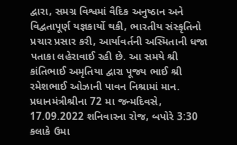દ્વારા, સમગ્ર વિશ્વમાં વૈદિક અનુષ્ઠાન અને વિદ્વતાપૂર્ણ યજ્ઞકાર્યો થકી, ભારતીય સંસ્કૃતિનો પ્રચાર પ્રસાર કરી, આર્યાવર્તની અસ્મિતાની ધજા પતાકા લહેરાવાઈ રહી છે. આ સમયે શ્રી કાંતિભાઈ અમૃતિયા દ્વારા પૂજ્ય ભાઈ શ્રી રમેશભાઈ ઓઝાની પાવન નિશ્રામાં માન. પ્રધાનમંત્રીશ્રીના 72 મા જન્મદિવસે, 17.09.2022 શનિવારના રોજ, બપોરે 3:30 કલાકે ઉમા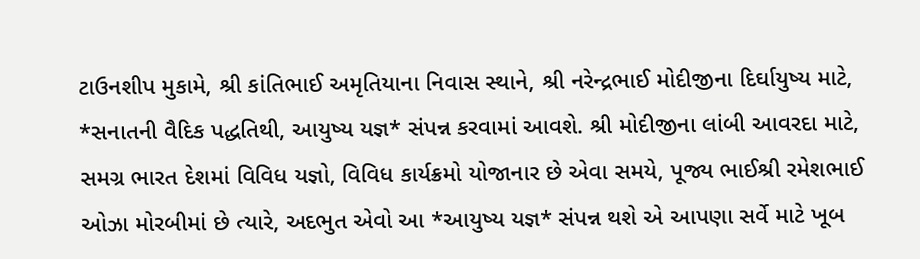ટાઉનશીપ મુકામે, શ્રી કાંતિભાઈ અમૃતિયાના નિવાસ સ્થાને, શ્રી નરેન્દ્રભાઈ મોદીજીના દિર્ઘાયુષ્ય માટે, *સનાતની વૈદિક પદ્ધતિથી, આયુષ્ય યજ્ઞ* સંપન્ન કરવામાં આવશે. શ્રી મોદીજીના લાંબી આવરદા માટે, સમગ્ર ભારત દેશમાં વિવિધ યજ્ઞો, વિવિધ કાર્યક્રમો યોજાનાર છે એવા સમયે, પૂજ્ય ભાઈશ્રી રમેશભાઈ ઓઝા મોરબીમાં છે ત્યારે, અદભુત એવો આ *આયુષ્ય યજ્ઞ* સંપન્ન થશે એ આપણા સર્વે માટે ખૂબ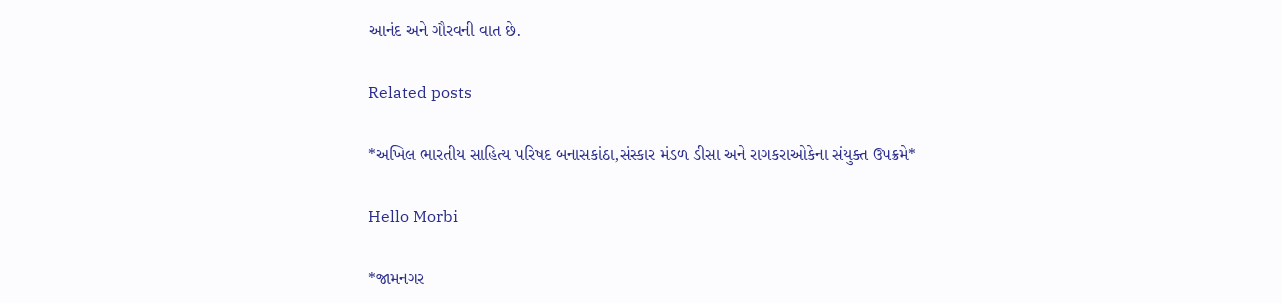આનંદ અને ગૌરવની વાત છે.

Related posts

*અખિલ ભારતીય સાહિત્ય પરિષદ બનાસકાંઠા,સંસ્કાર મંડળ ડીસા અને રાગકરાઓકેના સંયુક્ત ઉપક્રમે*

Hello Morbi

*જામનગર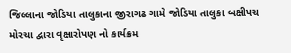જિલ્લાના જોડિયા તાલુકાના જીરાગઢ ગામે જોડિયા તાલુકા બક્ષીપચ મોરચા દ્વારા વૃક્ષારોપણ નો કાર્યક્રમ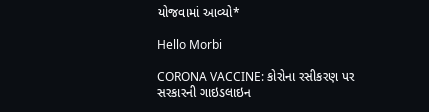યોજવામાં આવ્યો*

Hello Morbi

CORONA VACCINE: કોરોના રસીકરણ પર સરકારની ગાઇડલાઇન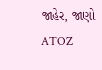જાહેર, જાણો ATOZ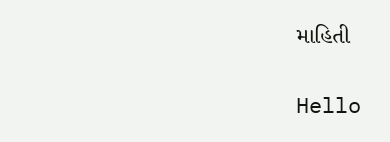માહિતી

Hello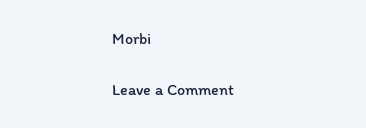Morbi

Leave a Comment